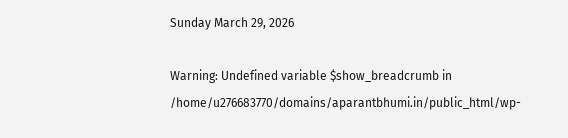Sunday March 29, 2026

Warning: Undefined variable $show_breadcrumb in /home/u276683770/domains/aparantbhumi.in/public_html/wp-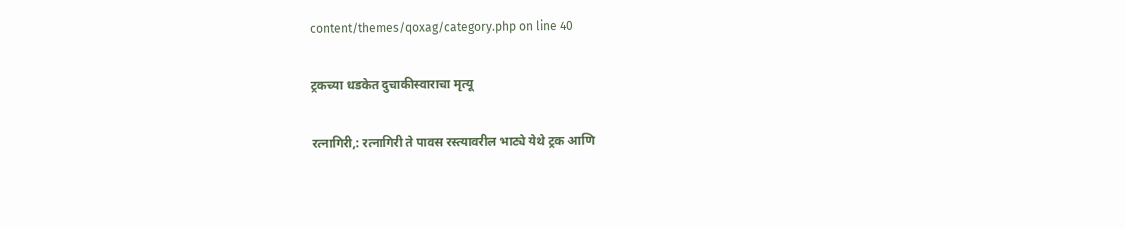content/themes/qoxag/category.php on line 40

ट्रकच्या धडकेत दुचाकीस्वाराचा मृत्यू

रत्नागिरी,: रत्नागिरी ते पावस रस्त्यावरील भाट्ये येथे ट्रक आणि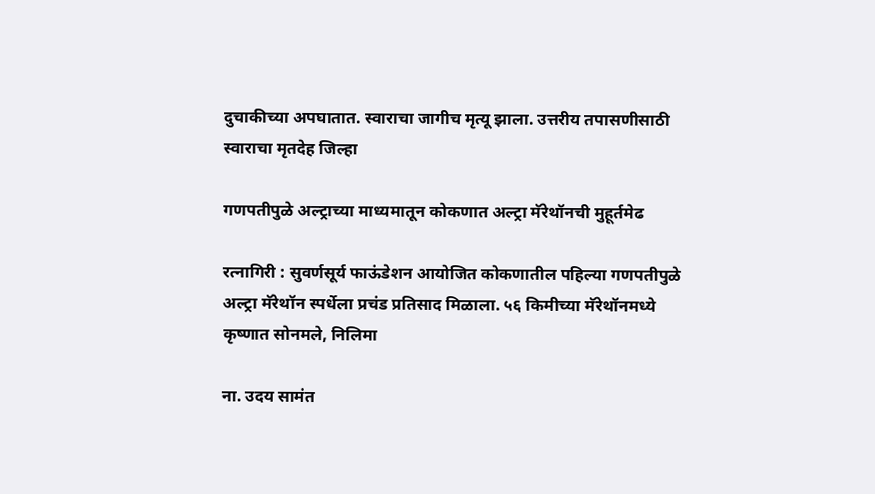दुचाकीच्या अपघातात. स्वाराचा जागीच मृत्यू झाला. उत्तरीय तपासणीसाठी स्वाराचा मृतदेह जिल्हा

गणपतीपुळे अल्ट्राच्या माध्यमातून कोकणात अल्ट्रा मॅरेथॉनची मुहूर्तमेढ

रत्नागिरी : सुवर्णसूर्य फाऊंडेशन आयोजित कोकणातील पहिल्या गणपतीपुळे अल्ट्रा मॅरेथॉन स्पर्धेला प्रचंड प्रतिसाद मिळाला. ५६ किमीच्या मॅरेथॉनमध्ये कृष्णात सोनमले, निलिमा

ना. उदय सामंत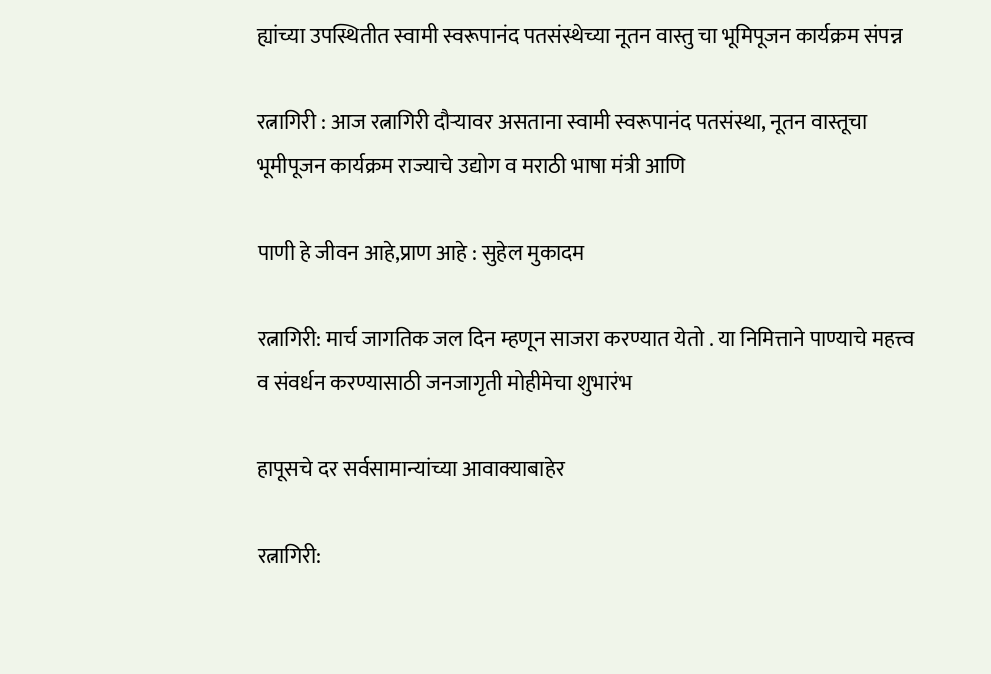ह्यांच्या उपस्थितीत स्वामी स्वरूपानंद पतसंस्थेच्या नूतन वास्तु चा भूमिपूजन कार्यक्रम संपन्न

रत्नागिरी : आज रत्नागिरी दौऱ्यावर असताना स्वामी स्वरूपानंद पतसंस्था, नूतन वास्तूचा भूमीपूजन कार्यक्रम राज्याचे उद्योग व मराठी भाषा मंत्री आणि

पाणी हे जीवन आहे,प्राण आहे : सुहेल मुकादम

रत्नागिरी: मार्च जागतिक जल दिन म्हणून साजरा करण्यात येतो . या निमित्ताने पाण्याचे महत्त्व व संवर्धन करण्यासाठी जनजागृती मोहीमेचा शुभारंभ

हापूसचे दर सर्वसामान्यांच्या आवाक्याबाहेर

रत्नागिरी: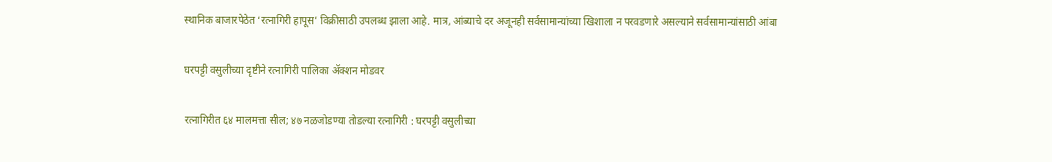स्थानिक बाजारपेठेत ‘रत्नागिरी हापूस’ विक्रीसाठी उपलब्ध झाला आहे. मात्र, आंब्याचे दर अजूनही सर्वसामान्यांच्या खिशाला न परवडणारे असल्याने सर्वसामान्यांसाठी आंबा

घरपट्टी वसुलीच्या दृष्टीने रत्नागिरी पालिका ॲक्शन मोडवर

रत्नागिरीत ६४ मालमत्ता सील; ४७ नळजोडण्या तोडल्या रत्नागिरी : घरपट्टी वसुलीच्या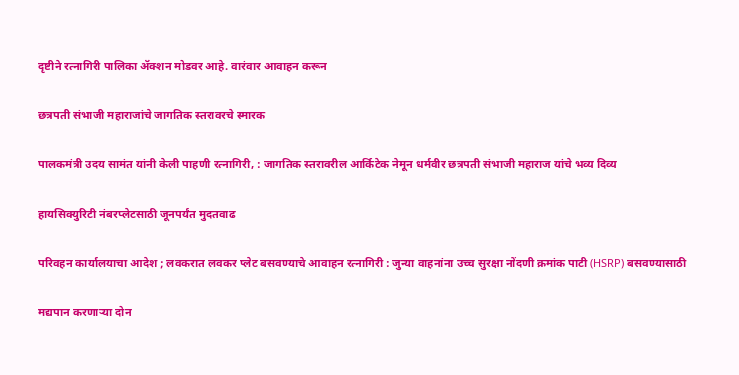दृष्टीने रत्नागिरी पालिका ॲक्शन मोडवर आहे. वारंवार आवाहन करून

छत्रपती संभाजी महाराजांचे जागतिक स्तरावरचे स्मारक

पालकमंत्री उदय सामंत यांनी केली पाहणी रत्नागिरी, : जागतिक स्तरावरील आर्किटेक नेमून धर्मवीर छत्रपती संभाजी महाराज यांचे भव्य दिव्य

हायसिक्युरिटी नंबरप्लेटसाठी जूनपर्यंत मुदतवाढ

परिवहन कार्यालयाचा आदेश ; लवकरात लवकर प्लेट बसवण्याचे आवाहन रत्नागिरी : जुन्या वाहनांना उच्च सुरक्षा नोंदणी क्रमांक पाटी (HSRP) बसवण्यासाठी

मद्यपान करणाऱ्या दोन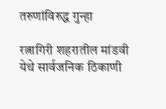तरुणांविरुद्ध गुन्हा

रत्नागिरी शहरातील मांडवी येथे सार्वजनिक ठिकाणी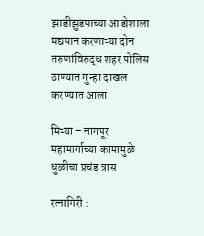झाडीझुडपाच्या आडोशाला मद्यपान करणाऱ्या दोन तरुणांविरुद्ध शहर पोलिस ठाण्यात गुन्हा दाखल करण्यात आला

मिऱ्या – नागपूर महामार्गाच्या कामामुळे धुळीचा प्रचंड त्रास

रत्नागिरी :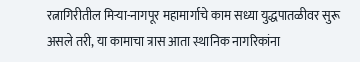रत्नागिरीतील मिऱ्या-नागपूर महामार्गाचे काम सध्या युद्धपातळीवर सुरू असले तरी, या कामाचा त्रास आता स्थानिक नागरिकांना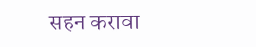सहन करावा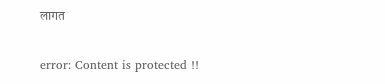लागत

error: Content is protected !!